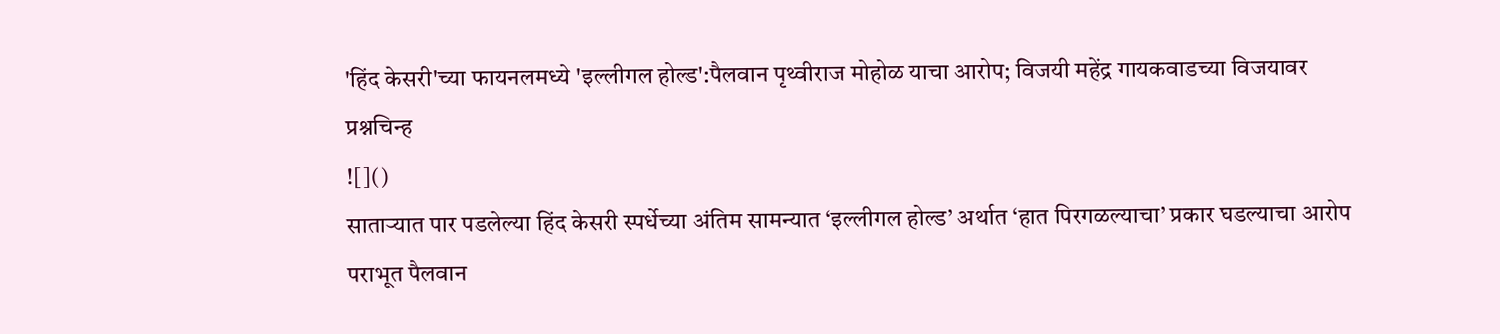'हिंद केसरी'च्या फायनलमध्ये 'इल्लीगल होल्ड':पैलवान पृथ्वीराज मोहोळ याचा आरोप; विजयी महेंद्र गायकवाडच्या विजयावर प्रश्नचिन्ह
![]()
साताऱ्यात पार पडलेल्या हिंद केसरी स्पर्धेच्या अंतिम सामन्यात ‘इल्लीगल होल्ड’ अर्थात ‘हात पिरगळल्याचा’ प्रकार घडल्याचा आरोप पराभूत पैलवान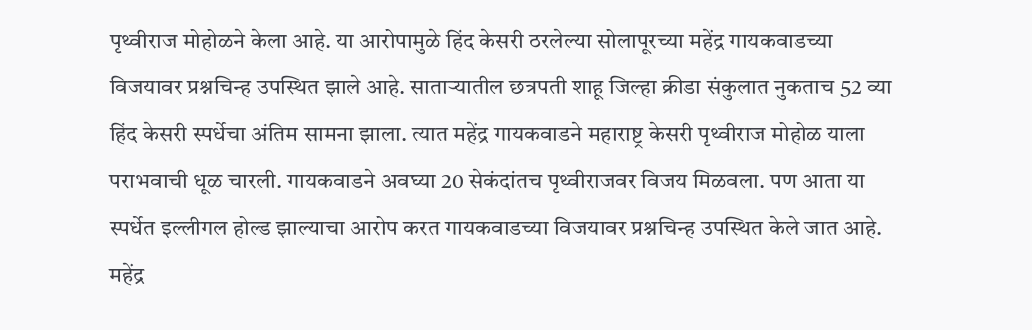पृथ्वीराज मोहोळने केला आहे. या आरोपामुळे हिंद केसरी ठरलेल्या सोलापूरच्या महेंद्र गायकवाडच्या विजयावर प्रश्नचिन्ह उपस्थित झाले आहे. साताऱ्यातील छत्रपती शाहू जिल्हा क्रीडा संकुलात नुकताच 52 व्या हिंद केसरी स्पर्धेचा अंतिम सामना झाला. त्यात महेंद्र गायकवाडने महाराष्ट्र केसरी पृथ्वीराज मोहोळ याला पराभवाची धूळ चारली. गायकवाडने अवघ्या 20 सेकंदांतच पृथ्वीराजवर विजय मिळवला. पण आता या स्पर्धेत इल्लीगल होल्ड झाल्याचा आरोप करत गायकवाडच्या विजयावर प्रश्नचिन्ह उपस्थित केले जात आहे. महेंद्र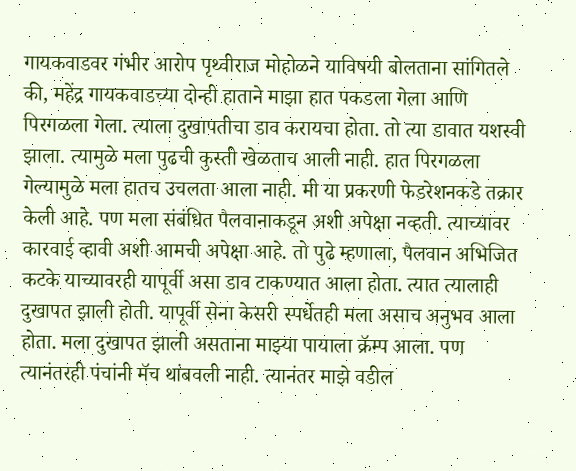गायकवाडवर गंभीर आरोप पृथ्वीराज मोहोळने याविषयी बोलताना सांगितले की, महेंद्र गायकवाडच्या दोन्ही हाताने माझा हात पकडला गेला आणि पिरगळला गेला. त्याला दुखापतीचा डाव करायचा होता. तो त्या डावात यशस्वी झाला. त्यामुळे मला पुढची कुस्ती खेळताच आली नाही. हात पिरगळला गेल्यामुळे मला हातच उचलता आला नाही. मी या प्रकरणी फेडरेशनकडे तक्रार केली आहे. पण मला संबंधित पैलवानाकडून अशी अपेक्षा नव्हती. त्याच्यावर कारवाई व्हावी अशी आमची अपेक्षा आहे. तो पुढे म्हणाला, पैलवान अभिजित कटके याच्यावरही यापूर्वी असा डाव टाकण्यात आला होता. त्यात त्यालाही दुखापत झाली होती. यापूर्वी सेना केसरी स्पर्धेतही मला असाच अनुभव आला होता. मला दुखापत झाली असताना माझ्या पायाला क्रॅम्प आला. पण त्यानंतरही पंचांनी मॅच थांबवली नाही. त्यानंतर माझे वडील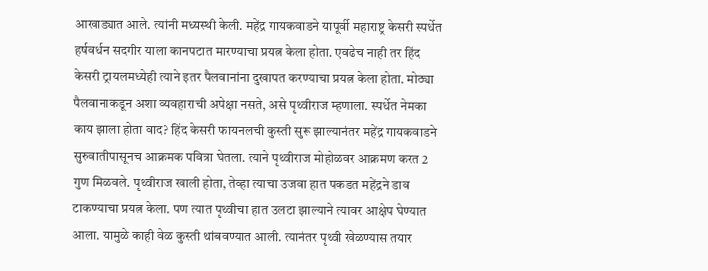आखाड्यात आले. त्यांनी मध्यस्थी केली. महेंद्र गायकवाडने यापूर्वी महाराष्ट्र केसरी स्पर्धेत हर्षवर्धन सदगीर याला कानपटात मारण्याचा प्रयत्न केला होता. एवढेच नाही तर हिंद केसरी ट्रायलमध्येही त्याने इतर पैलवानांना दुखापत करण्याचा प्रयत्न केला होता. मोठ्या पैलवानाकडून अशा व्यवहाराची अपेक्षा नसते, असे पृथ्वीराज म्हणाला. स्पर्धेत नेमका काय झाला होता वाद? हिंद केसरी फायनलची कुस्ती सुरू झाल्यानंतर महेंद्र गायकवाडने सुरुवातीपासूनच आक्रमक पवित्रा घेतला. त्याने पृथ्वीराज मोहोळवर आक्रमण करत 2 गुण मिळवले. पृथ्वीराज खाली होता, तेव्हा त्याचा उजवा हात पकडत महेंद्रने डाव टाकण्याचा प्रयत्न केला. पण त्यात पृथ्वीचा हात उलटा झाल्याने त्यावर आक्षेप घेण्यात आला. यामुळे काही वेळ कुस्ती थांबवण्यात आली. त्यानंतर पृथ्वी खेळण्यास तयार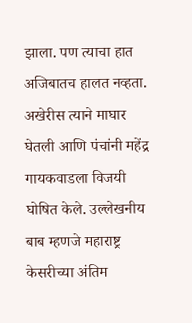झाला. पण त्याचा हात अजिबातच हालत नव्हता. अखेरीस त्याने माघार घेतली आणि पंचांनी महेंद्र गायकवाडला विजयी घोषित केले. उल्लेखनीय बाब म्हणजे महाराष्ट्र केसरीच्या अंतिम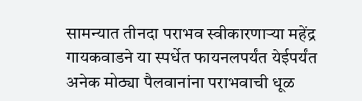सामन्यात तीनदा पराभव स्वीकारणाऱ्या महेंद्र गायकवाडने या स्पर्धेत फायनलपर्यंत येईपर्यंत अनेक मोठ्या पैलवानांना पराभवाची धूळ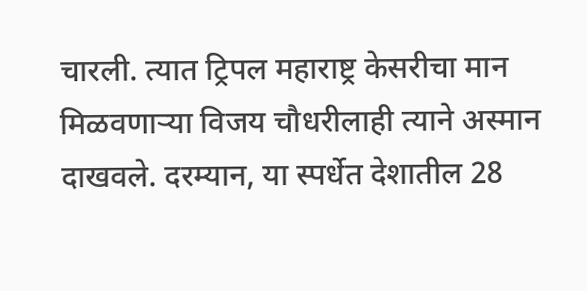चारली. त्यात ट्रिपल महाराष्ट्र केसरीचा मान मिळवणाऱ्या विजय चौधरीलाही त्याने अस्मान दाखवले. दरम्यान, या स्पर्धेत देशातील 28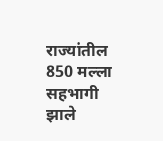राज्यांतील 850 मल्ला सहभागी झाले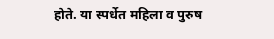होते. या स्पर्धेत महिला व पुरुष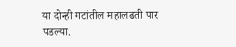या दोन्ही गटांतील महालढती पार पडल्या.